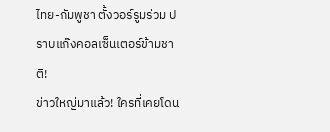ไทย-กัมพูชา ตั้งวอร์รูมร่วม ปราบแก๊งคอลเซ็นเตอร์ข้ามชาติ!
ข่าวใหญ่มาแล้ว! ใครที่เคยโดน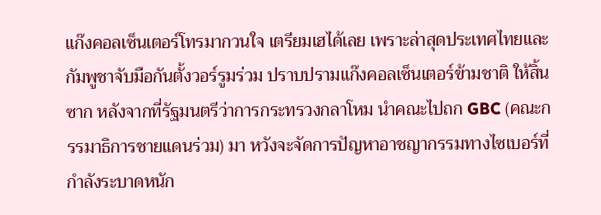แก๊งคอลเซ็นเตอร์โทรมากวนใจ เตรียมเฮได้เลย เพราะล่าสุดประเทศไทยและกัมพูชาจับมือกันตั้งวอร์รูมร่วม ปราบปรามแก๊งคอลเซ็นเตอร์ข้ามชาติ ให้สิ้นซาก หลังจากที่รัฐมนตรีว่าการกระทรวงกลาโหม นำคณะไปถก GBC (คณะกรรมาธิการชายแดนร่วม) มา หวังจะจัดการปัญหาอาชญากรรมทางไซเบอร์ที่กำลังระบาดหนัก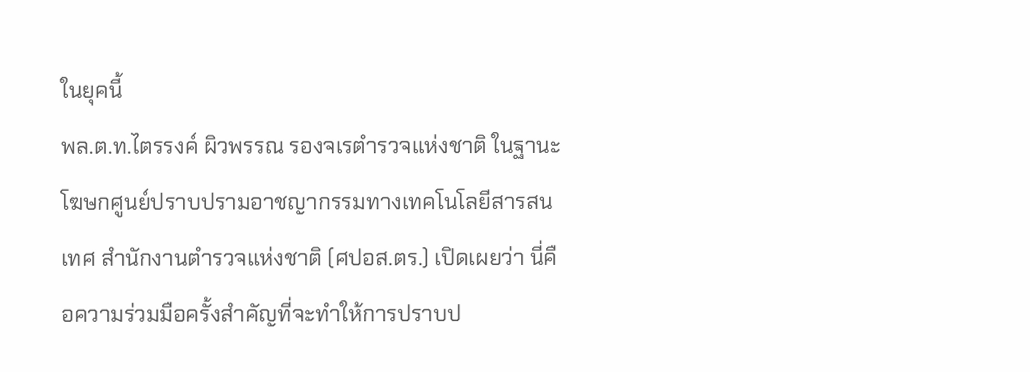ในยุคนี้
พล.ต.ท.ไตรรงค์ ผิวพรรณ รองจเรตำรวจแห่งชาติ ในฐานะโฆษกศูนย์ปราบปรามอาชญากรรมทางเทคโนโลยีสารสนเทศ สำนักงานตำรวจแห่งชาติ (ศปอส.ตร.) เปิดเผยว่า นี่คือความร่วมมือครั้งสำคัญที่จะทำให้การปราบป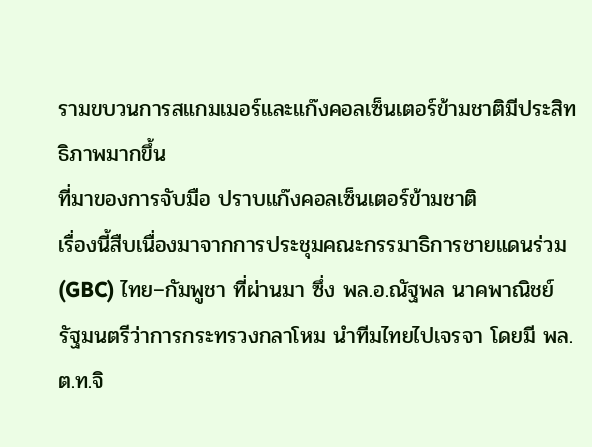รามขบวนการสแกมเมอร์และแก๊งคอลเซ็นเตอร์ข้ามชาติมีประสิทธิภาพมากขึ้น
ที่มาของการจับมือ ปราบแก๊งคอลเซ็นเตอร์ข้ามชาติ
เรื่องนี้สืบเนื่องมาจากการประชุมคณะกรรมาธิการชายแดนร่วม (GBC) ไทย–กัมพูชา ที่ผ่านมา ซึ่ง พล.อ.ณัฐพล นาคพาณิชย์ รัฐมนตรีว่าการกระทรวงกลาโหม นำทีมไทยไปเจรจา โดยมี พล.ต.ท.จิ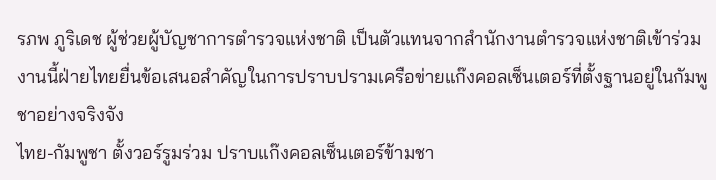รภพ ภูริเดช ผู้ช่วยผู้บัญชาการตำรวจแห่งชาติ เป็นตัวแทนจากสำนักงานตำรวจแห่งชาติเข้าร่วม งานนี้ฝ่ายไทยยื่นข้อเสนอสำคัญในการปราบปรามเครือข่ายแก๊งคอลเซ็นเตอร์ที่ตั้งฐานอยู่ในกัมพูชาอย่างจริงจัง
ไทย-กัมพูชา ตั้งวอร์รูมร่วม ปราบแก๊งคอลเซ็นเตอร์ข้ามชา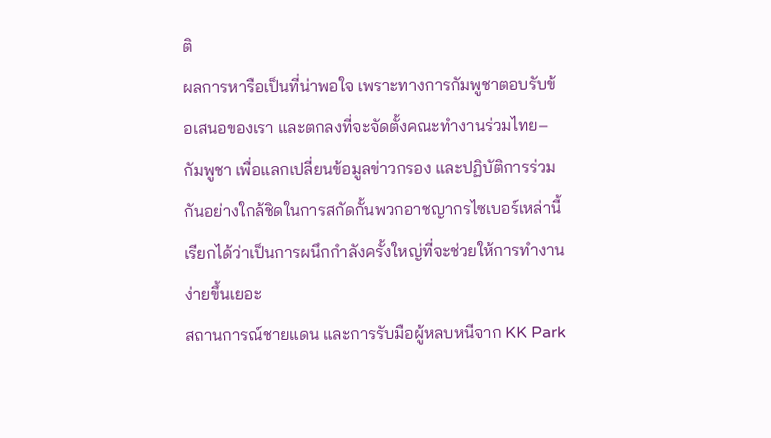ติ
ผลการหารือเป็นที่น่าพอใจ เพราะทางการกัมพูชาตอบรับข้อเสนอของเรา และตกลงที่จะจัดตั้งคณะทำงานร่วมไทย–กัมพูชา เพื่อแลกเปลี่ยนข้อมูลข่าวกรอง และปฏิบัติการร่วมกันอย่างใกล้ชิดในการสกัดกั้นพวกอาชญากรไซเบอร์เหล่านี้ เรียกได้ว่าเป็นการผนึกกำลังครั้งใหญ่ที่จะช่วยให้การทำงานง่ายขึ้นเยอะ
สถานการณ์ชายแดน และการรับมือผู้หลบหนีจาก KK Park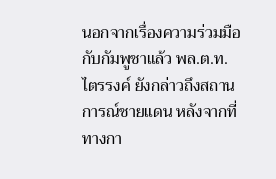นอกจากเรื่องความร่วมมือกับกัมพูชาแล้ว พล.ต.ท.ไตรรงค์ ยังกล่าวถึงสถานการณ์ชายแดน หลังจากที่ทางกา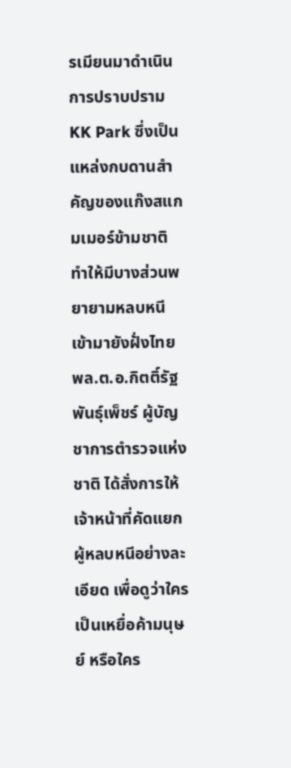รเมียนมาดำเนินการปราบปราม KK Park ซึ่งเป็นแหล่งกบดานสำคัญของแก๊งสแกมเมอร์ข้ามชาติ ทำให้มีบางส่วนพยายามหลบหนีเข้ามายังฝั่งไทย พล.ต.อ.กิตติ์รัฐ พันธุ์เพ็ชร์ ผู้บัญชาการตำรวจแห่งชาติ ได้สั่งการให้เจ้าหน้าที่คัดแยกผู้หลบหนีอย่างละเอียด เพื่อดูว่าใครเป็นเหยื่อค้ามนุษย์ หรือใคร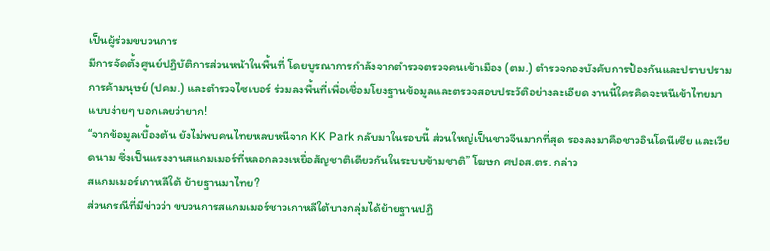เป็นผู้ร่วมขบวนการ
มีการจัดตั้งศูนย์ปฏิบัติการส่วนหน้าในพื้นที่ โดยบูรณาการกำลังจากตำรวจตรวจคนเข้าเมือง (ตม.) ตำรวจกองบังคับการป้องกันและปราบปรามการค้ามนุษย์ (ปคม.) และตำรวจไซเบอร์ ร่วมลงพื้นที่เพื่อเชื่อมโยงฐานข้อมูลและตรวจสอบประวัติอย่างละเอียด งานนี้ใครคิดจะหนีเข้าไทยมาแบบง่ายๆ บอกเลยว่ายาก!
“จากข้อมูลเบื้องต้น ยังไม่พบคนไทยหลบหนีจาก KK Park กลับมาในรอบนี้ ส่วนใหญ่เป็นชาวจีนมากที่สุด รองลงมาคือชาวอินโดนีเซีย และเวียดนาม ซึ่งเป็นแรงงานสแกมเมอร์ที่หลอกลวงเหยื่อสัญชาติเดียวกันในระบบข้ามชาติ” โฆษก ศปอส.ตร. กล่าว
สแกมเมอร์เกาหลีใต้ ย้ายฐานมาไทย?
ส่วนกรณีที่มีข่าวว่า ขบวนการสแกมเมอร์ชาวเกาหลีใต้บางกลุ่มได้ย้ายฐานปฏิ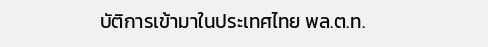บัติการเข้ามาในประเทศไทย พล.ต.ท.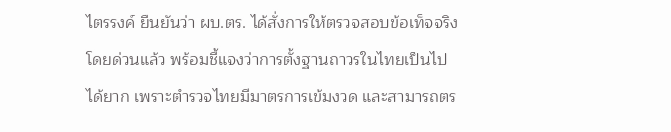ไตรรงค์ ยืนยันว่า ผบ.ตร. ได้สั่งการให้ตรวจสอบข้อเท็จจริงโดยด่วนแล้ว พร้อมชี้แจงว่าการตั้งฐานถาวรในไทยเป็นไปได้ยาก เพราะตำรวจไทยมีมาตรการเข้มงวด และสามารถตร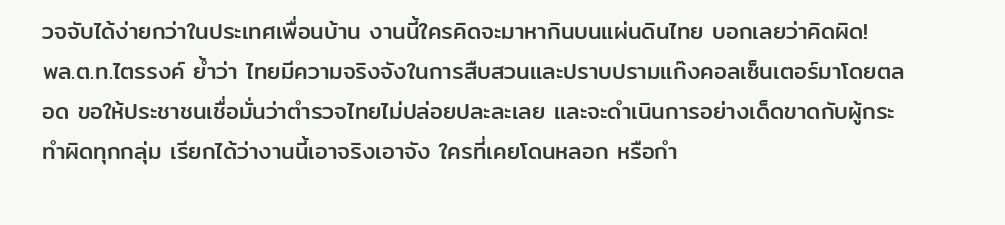วจจับได้ง่ายกว่าในประเทศเพื่อนบ้าน งานนี้ใครคิดจะมาหากินบนแผ่นดินไทย บอกเลยว่าคิดผิด!
พล.ต.ท.ไตรรงค์ ย้ำว่า ไทยมีความจริงจังในการสืบสวนและปราบปรามแก๊งคอลเซ็นเตอร์มาโดยตลอด ขอให้ประชาชนเชื่อมั่นว่าตำรวจไทยไม่ปล่อยปละละเลย และจะดำเนินการอย่างเด็ดขาดกับผู้กระทำผิดทุกกลุ่ม เรียกได้ว่างานนี้เอาจริงเอาจัง ใครที่เคยโดนหลอก หรือกำ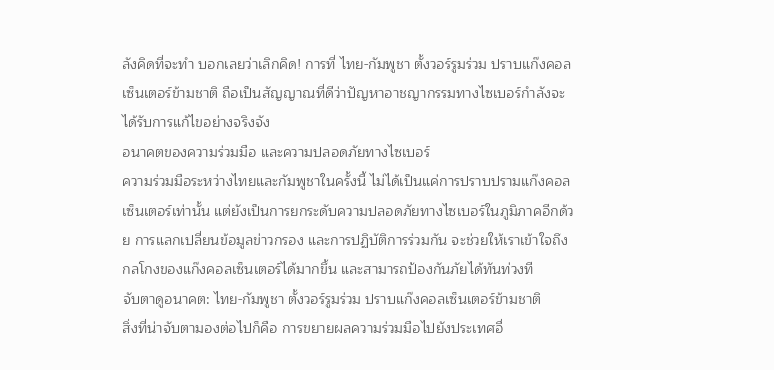ลังคิดที่จะทำ บอกเลยว่าเลิกคิด! การที่ ไทย-กัมพูชา ตั้งวอร์รูมร่วม ปราบแก๊งคอลเซ็นเตอร์ข้ามชาติ ถือเป็นสัญญาณที่ดีว่าปัญหาอาชญากรรมทางไซเบอร์กำลังจะได้รับการแก้ไขอย่างจริงจัง
อนาคตของความร่วมมือ และความปลอดภัยทางไซเบอร์
ความร่วมมือระหว่างไทยและกัมพูชาในครั้งนี้ ไม่ได้เป็นแค่การปราบปรามแก๊งคอลเซ็นเตอร์เท่านั้น แต่ยังเป็นการยกระดับความปลอดภัยทางไซเบอร์ในภูมิภาคอีกด้วย การแลกเปลี่ยนข้อมูลข่าวกรอง และการปฏิบัติการร่วมกัน จะช่วยให้เราเข้าใจถึงกลโกงของแก๊งคอลเซ็นเตอร์ได้มากขึ้น และสามารถป้องกันภัยได้ทันท่วงที
จับตาดูอนาคต: ไทย-กัมพูชา ตั้งวอร์รูมร่วม ปราบแก๊งคอลเซ็นเตอร์ข้ามชาติ
สิ่งที่น่าจับตามองต่อไปก็คือ การขยายผลความร่วมมือไปยังประเทศอื่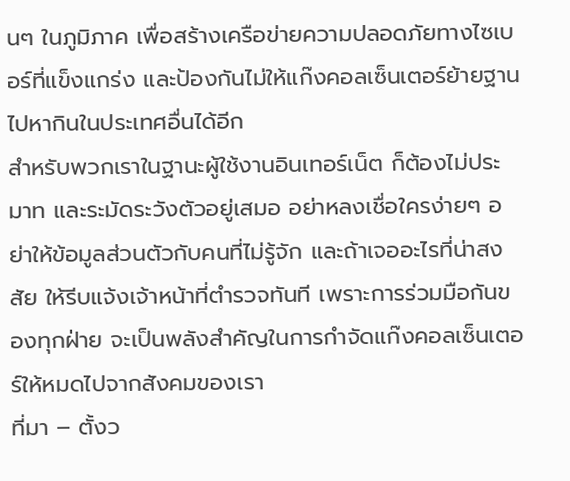นๆ ในภูมิภาค เพื่อสร้างเครือข่ายความปลอดภัยทางไซเบอร์ที่แข็งแกร่ง และป้องกันไม่ให้แก๊งคอลเซ็นเตอร์ย้ายฐานไปหากินในประเทศอื่นได้อีก
สำหรับพวกเราในฐานะผู้ใช้งานอินเทอร์เน็ต ก็ต้องไม่ประมาท และระมัดระวังตัวอยู่เสมอ อย่าหลงเชื่อใครง่ายๆ อย่าให้ข้อมูลส่วนตัวกับคนที่ไม่รู้จัก และถ้าเจออะไรที่น่าสงสัย ให้รีบแจ้งเจ้าหน้าที่ตำรวจทันที เพราะการร่วมมือกันของทุกฝ่าย จะเป็นพลังสำคัญในการกำจัดแก๊งคอลเซ็นเตอร์ให้หมดไปจากสังคมของเรา
ที่มา – ตั้งว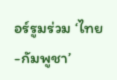อร์รูมร่วม ‘ไทย-กัมพูชา’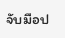จับมือป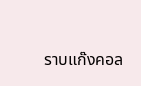ราบแก๊งคอล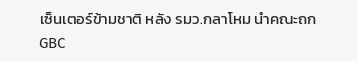เซ็นเตอร์ข้ามชาติ หลัง รมว.กลาโหม นำคณะถก GBC